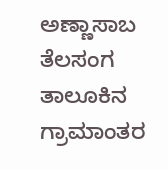ಅಣ್ಣಾಸಾಬ ತೆಲಸಂಗ
ತಾಲೂಕಿನ ಗ್ರಾಮಾಂತರ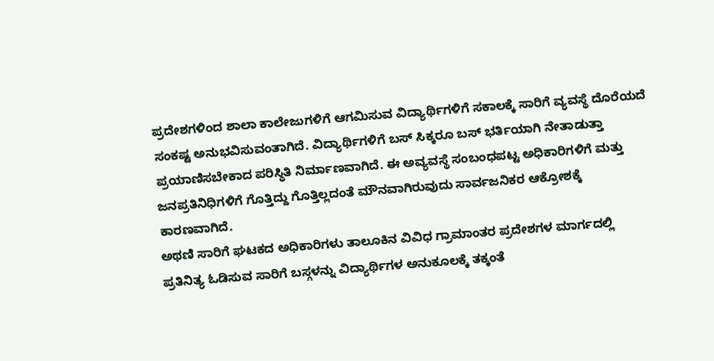ಪ್ರದೇಶಗಳಿಂದ ಶಾಲಾ ಕಾಲೇಜುಗಳಿಗೆ ಆಗಮಿಸುವ ವಿದ್ಯಾರ್ಥಿಗಳಿಗೆ ಸಕಾಲಕ್ಕೆ ಸಾರಿಗೆ ವ್ಯವಸ್ಥೆ ದೊರೆಯದೆ ಸಂಕಷ್ಟ ಅನುಭವಿಸುವಂತಾಗಿದೆ. ವಿದ್ಯಾರ್ಥಿಗಳಿಗೆ ಬಸ್ ಸಿಕ್ಕರೂ ಬಸ್ ಭರ್ತಿಯಾಗಿ ನೇತಾಡುತ್ತಾ ಪ್ರಯಾಣಿಸಬೇಕಾದ ಪರಿಸ್ಥಿತಿ ನಿರ್ಮಾಣವಾಗಿದೆ. ಈ ಅವ್ಯವಸ್ಥೆ ಸಂಬಂಧಪಟ್ಟ ಅಧಿಕಾರಿಗಳಿಗೆ ಮತ್ತು ಜನಪ್ರತಿನಿಧಿಗಳಿಗೆ ಗೊತ್ತಿದ್ದು ಗೊತ್ತಿಲ್ಲದಂತೆ ಮೌನವಾಗಿರುವುದು ಸಾರ್ವಜನಿಕರ ಆಕ್ರೋಶಕ್ಕೆ ಕಾರಣವಾಗಿದೆ.
ಅಥಣಿ ಸಾರಿಗೆ ಘಟಕದ ಅಧಿಕಾರಿಗಳು ತಾಲೂಕಿನ ವಿವಿಧ ಗ್ರಾಮಾಂತರ ಪ್ರದೇಶಗಳ ಮಾರ್ಗದಲ್ಲಿ ಪ್ರತಿನಿತ್ಯ ಓಡಿಸುವ ಸಾರಿಗೆ ಬಸ್ಗಳನ್ನು ವಿದ್ಯಾರ್ಥಿಗಳ ಅನುಕೂಲಕ್ಕೆ ತಕ್ಕಂತೆ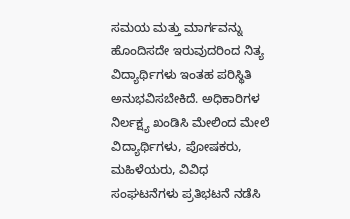ಸಮಯ ಮತ್ತು ಮಾರ್ಗವನ್ನು ಹೊಂದಿಸದೇ ಇರುವುದರಿಂದ ನಿತ್ಯ ವಿದ್ಯಾರ್ಥಿಗಳು ಇಂತಹ ಪರಿಸ್ಥಿತಿ ಅನುಭವಿಸಬೇಕಿದೆ. ಅಧಿಕಾರಿಗಳ ನಿರ್ಲಕ್ಷ್ಯ ಖಂಡಿಸಿ ಮೇಲಿಂದ ಮೇಲೆ ವಿದ್ಯಾರ್ಥಿಗಳು, ಪೋಷಕರು, ಮಹಿಳೆಯರು, ವಿವಿಧ ಸಂಘಟನೆಗಳು ಪ್ರತಿಭಟನೆ ನಡೆಸಿ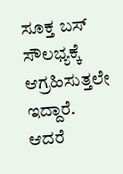ಸೂಕ್ತ ಬಸ್ ಸೌಲಭ್ಯಕ್ಕೆ ಆಗ್ರಹಿಸುತ್ತಲೇ ಇದ್ದಾರೆ. ಆದರೆ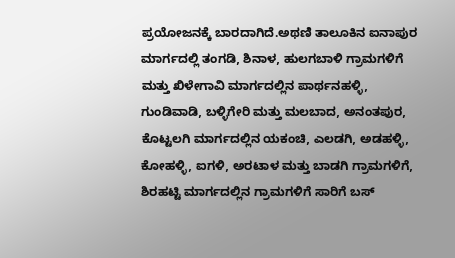ಪ್ರಯೋಜನಕ್ಕೆ ಬಾರದಾಗಿದೆ.ಅಥಣಿ ತಾಲೂಕಿನ ಐನಾಪುರ ಮಾರ್ಗದಲ್ಲಿ ತಂಗಡಿ, ಶಿನಾಳ, ಹುಲಗಬಾಳಿ ಗ್ರಾಮಗಳಿಗೆ ಮತ್ತು ಖಿಳೇಗಾವಿ ಮಾರ್ಗದಲ್ಲಿನ ಪಾರ್ಥನಹಳ್ಳಿ, ಗುಂಡಿವಾಡಿ, ಬಳ್ಳಿಗೇರಿ ಮತ್ತು ಮಲಬಾದ, ಅನಂತಪುರ, ಕೊಟ್ಟಲಗಿ ಮಾರ್ಗದಲ್ಲಿನ ಯಕಂಚಿ, ಎಲಡಗಿ, ಅಡಹಳ್ಳಿ, ಕೋಹಳ್ಳಿ, ಐಗಳಿ, ಅರಟಾಳ ಮತ್ತು ಬಾಡಗಿ ಗ್ರಾಮಗಳಿಗೆ, ಶಿರಹಟ್ಟಿ ಮಾರ್ಗದಲ್ಲಿನ ಗ್ರಾಮಗಳಿಗೆ ಸಾರಿಗೆ ಬಸ್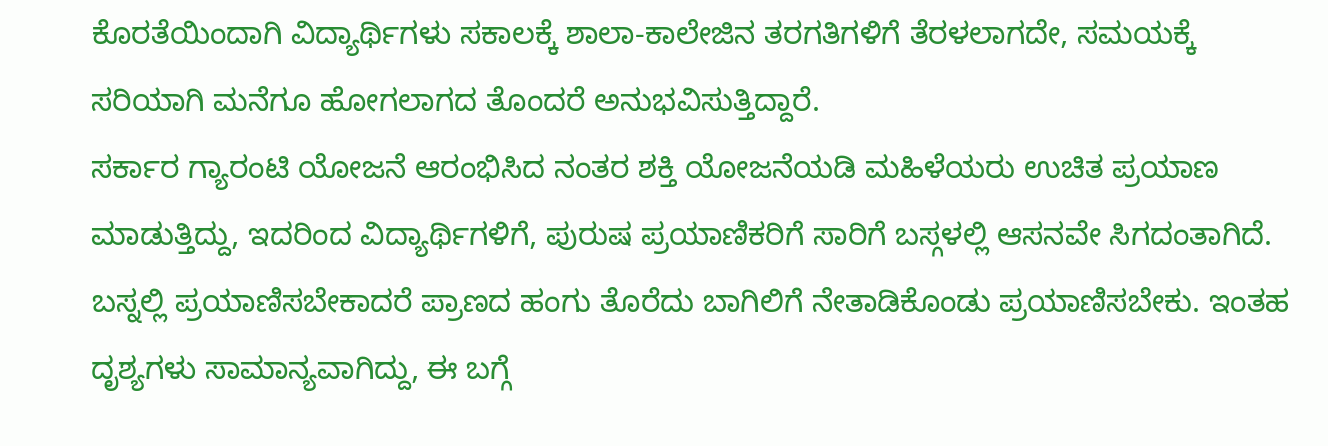ಕೊರತೆಯಿಂದಾಗಿ ವಿದ್ಯಾರ್ಥಿಗಳು ಸಕಾಲಕ್ಕೆ ಶಾಲಾ-ಕಾಲೇಜಿನ ತರಗತಿಗಳಿಗೆ ತೆರಳಲಾಗದೇ, ಸಮಯಕ್ಕೆ ಸರಿಯಾಗಿ ಮನೆಗೂ ಹೋಗಲಾಗದ ತೊಂದರೆ ಅನುಭವಿಸುತ್ತಿದ್ದಾರೆ.
ಸರ್ಕಾರ ಗ್ಯಾರಂಟಿ ಯೋಜನೆ ಆರಂಭಿಸಿದ ನಂತರ ಶಕ್ತಿ ಯೋಜನೆಯಡಿ ಮಹಿಳೆಯರು ಉಚಿತ ಪ್ರಯಾಣ ಮಾಡುತ್ತಿದ್ದು, ಇದರಿಂದ ವಿದ್ಯಾರ್ಥಿಗಳಿಗೆ, ಪುರುಷ ಪ್ರಯಾಣಿಕರಿಗೆ ಸಾರಿಗೆ ಬಸ್ಗಳಲ್ಲಿ ಆಸನವೇ ಸಿಗದಂತಾಗಿದೆ. ಬಸ್ನಲ್ಲಿ ಪ್ರಯಾಣಿಸಬೇಕಾದರೆ ಪ್ರಾಣದ ಹಂಗು ತೊರೆದು ಬಾಗಿಲಿಗೆ ನೇತಾಡಿಕೊಂಡು ಪ್ರಯಾಣಿಸಬೇಕು. ಇಂತಹ ದೃಶ್ಯಗಳು ಸಾಮಾನ್ಯವಾಗಿದ್ದು, ಈ ಬಗ್ಗೆ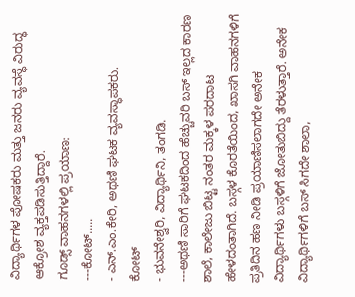ವಿದ್ಯಾರ್ಥಿಗಳ ಪೋಷಕರು ಮತ್ತು ಜನರು ವ್ಯವಸ್ಥೆ ವಿರುದ್ಧ ಆಕ್ರೋಶ ವ್ಯಕ್ತಪಡಿಸುತ್ತಿದ್ದಾರೆ.
ಗೂಡ್ಸ್ ವಾಹನಗಳಲ್ಲಿ ಪ್ರಯಾಣ:
---ಕೋಟ್.....
- ಎನ್.ಎಂ.ಕೇರಿ, ಅಥಣಿ ಘಟಕ ವ್ಯವಸ್ಥಾಪಕರು.
ಕೋಟ್
- ಭುವನೇಶ್ವರಿ, ವಿದ್ಯಾರ್ಥಿನಿ, ತಂಗಡಿ.
---ಅಥಣಿ ಸಾರಿಗೆ ಘಟಕದಿಂದ ಹೆಚ್ಚುವರಿ ಬಸ್ ಇಲ್ಲದ ಕಾರಣ ಶಾಲೆ, ಕಾಲೇಜು ಬಿಟ್ಟ ನಂತರ ಮಕ್ಕಳ ಪರದಾಟ ಹೇಳದಂತಾಗಿದೆ. ಬಸ್ಗಳ ಕೊರತೆಯಿಂದ, ಖಾಸಗಿ ವಾಹನಗಳಿಗೆ ಪ್ರತಿದಿನ ಹಣ ನೀಡಿ ಪ್ರಯಾಣಿಸಲಾಗದೇ ಅನೇಕ ವಿದ್ಯಾರ್ಥಿಗಳು ಬಸ್ಗಳಿಗೆ ಜೋತುಬಿದ್ದು ತೆರಳುತ್ತಾರೆ. ಅನೇಕ ವಿದ್ಯಾರ್ಥಿಗಳಿಗೆ ಬಸ್ ಸಿಗದೇ ಶಾಲಾ,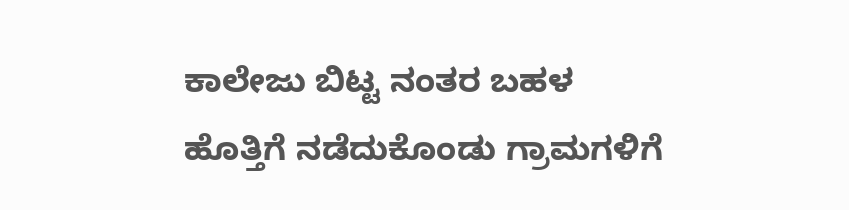ಕಾಲೇಜು ಬಿಟ್ಟ ನಂತರ ಬಹಳ ಹೊತ್ತಿಗೆ ನಡೆದುಕೊಂಡು ಗ್ರಾಮಗಳಿಗೆ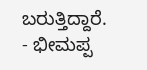ಬರುತ್ತಿದ್ದಾರೆ.
- ಭೀಮಪ್ಪ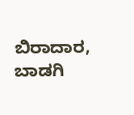ಬಿರಾದಾರ, ಬಾಡಗಿ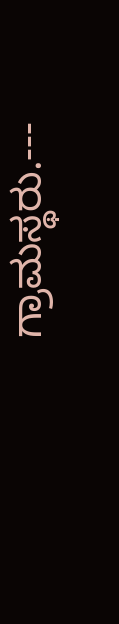ಗ್ರಾಮಸ್ಥರು.---